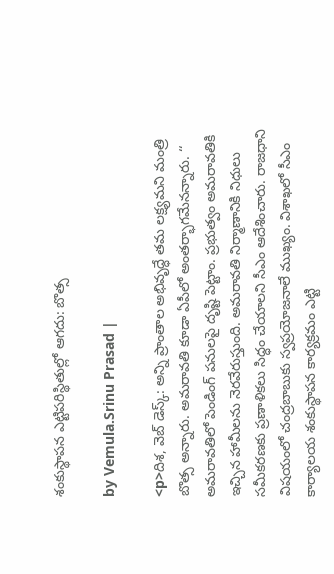శంకుస్థాపన ఎట్టిపరిస్థితుల్లో ఆగదు: బొత్స

by Vemula.Srinu Prasad |

<p>దిశ, వెబ్ డెస్క్: అన్ని ప్రాంతాల అభివృద్ధే తమ లక్ష్యమని మంత్రి బొత్స అన్నారు. అమరావతి కూడా ఏపీలో అంతర్భాగమేనన్నారు. ‘‘ అమరావతిలో పెండింగ్ పనులపై దృష్టి పెట్టాం. ప్రభుత్వం అమరావతికి ఇచ్చిన హామీలను నెరవేరుస్తుంది. అమరావతి నిర్మాణానికి నిధులు సమీకరణకు ప్రణాళికలు సిద్ధం చేయాలని సీఎం ఆదేశించారు. రాజధాని విషయంలో చంద్రబాబుకు స్వప్రయోజనాలే ముఖ్యం. విశాఖలో సీఎం కార్యాలయ శంకుస్థాపన కార్యక్రమం ఎట్టి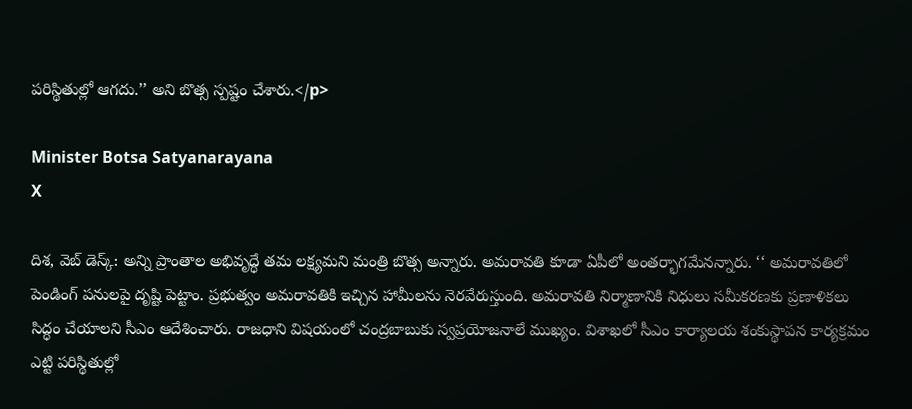పరిస్థితుల్లో ఆగదు.’’ అని బొత్స స్పష్టం చేశారు.</p>

Minister Botsa Satyanarayana
X

దిశ, వెబ్ డెస్క్: అన్ని ప్రాంతాల అభివృద్ధే తమ లక్ష్యమని మంత్రి బొత్స అన్నారు. అమరావతి కూడా ఏపీలో అంతర్భాగమేనన్నారు. ‘‘ అమరావతిలో పెండింగ్ పనులపై దృష్టి పెట్టాం. ప్రభుత్వం అమరావతికి ఇచ్చిన హామీలను నెరవేరుస్తుంది. అమరావతి నిర్మాణానికి నిధులు సమీకరణకు ప్రణాళికలు సిద్ధం చేయాలని సీఎం ఆదేశించారు. రాజధాని విషయంలో చంద్రబాబుకు స్వప్రయోజనాలే ముఖ్యం. విశాఖలో సీఎం కార్యాలయ శంకుస్థాపన కార్యక్రమం ఎట్టి పరిస్థితుల్లో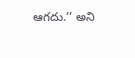ఆగదు.’’ అని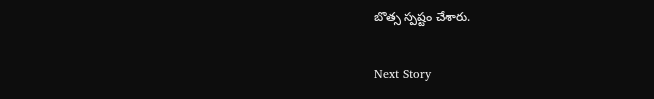బొత్స స్పష్టం చేశారు.

Next Story